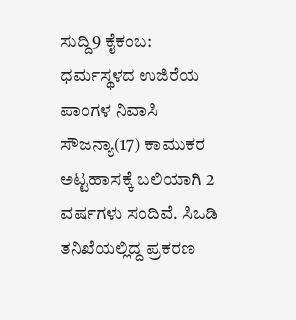ಸುದ್ದಿ9 ಕೈಕಂಬ: ಧರ್ಮಸ್ಥಳದ ಉಜಿರೆಯ ಪಾಂಗಳ ನಿವಾಸಿ ಸೌಜನ್ಯಾ(17) ಕಾಮುಕರ ಅಟ್ಟಹಾಸಕ್ಕೆ ಬಲಿಯಾಗಿ 2 ವರ್ಷಗಳು ಸಂದಿವೆ. ಸಿಒಡಿ ತನಿಖೆಯಲ್ಲಿದ್ದ ಪ್ರಕರಣ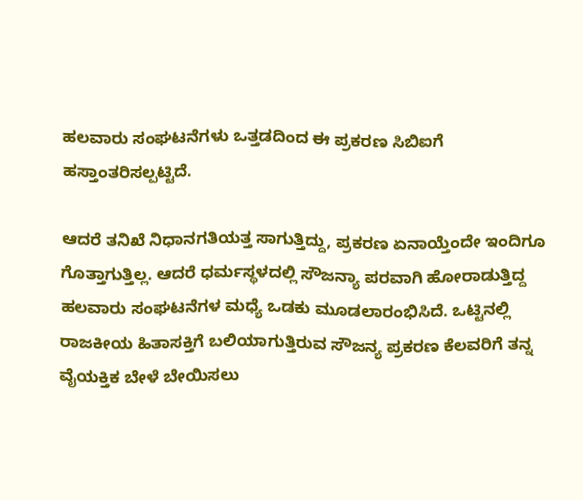ಹಲವಾರು ಸಂಘಟನೆಗಳು ಒತ್ತಡದಿಂದ ಈ ಪ್ರಕರಣ ಸಿಬಿಐಗೆ ಹಸ್ತಾಂತರಿಸಲ್ಪಟ್ಟಿದೆ.

ಆದರೆ ತನಿಖೆ ನಿಧಾನಗತಿಯತ್ತ ಸಾಗುತ್ತಿದ್ದು, ಪ್ರಕರಣ ಏನಾಯ್ತೆಂದೇ ಇಂದಿಗೂ ಗೊತ್ತಾಗುತ್ತಿಲ್ಲ. ಆದರೆ ಧರ್ಮಸ್ಥಳದಲ್ಲಿ ಸೌಜನ್ಯಾ ಪರವಾಗಿ ಹೋರಾಡುತ್ತಿದ್ದ ಹಲವಾರು ಸಂಘಟನೆಗಳ ಮಧ್ಯೆ ಒಡಕು ಮೂಡಲಾರಂಭಿಸಿದೆ. ಒಟ್ಟಿನಲ್ಲಿ ರಾಜಕೀಯ ಹಿತಾಸಕ್ತಿಗೆ ಬಲಿಯಾಗುತ್ತಿರುವ ಸೌಜನ್ಯ ಪ್ರಕರಣ ಕೆಲವರಿಗೆ ತನ್ನ ವೈಯಕ್ತಿಕ ಬೇಳೆ ಬೇಯಿಸಲು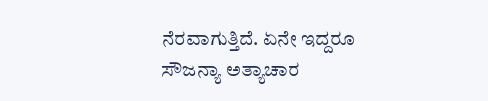ನೆರವಾಗುತ್ತಿದೆ. ಏನೇ ಇದ್ದರೂ ಸೌಜನ್ಯಾ ಅತ್ಯಾಚಾರ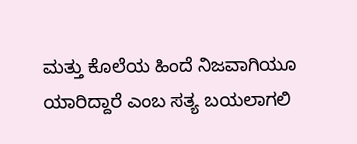ಮತ್ತು ಕೊಲೆಯ ಹಿಂದೆ ನಿಜವಾಗಿಯೂ ಯಾರಿದ್ದಾರೆ ಎಂಬ ಸತ್ಯ ಬಯಲಾಗಲಿ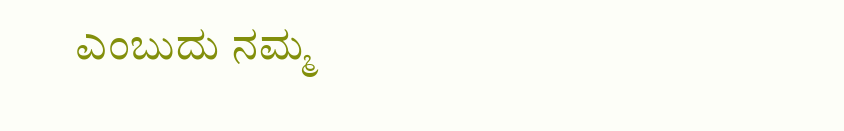ಎಂಬುದು ನಮ್ಮ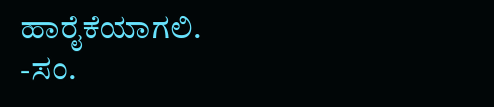ಹಾರೈಕೆಯಾಗಲಿ.
-ಸಂ.